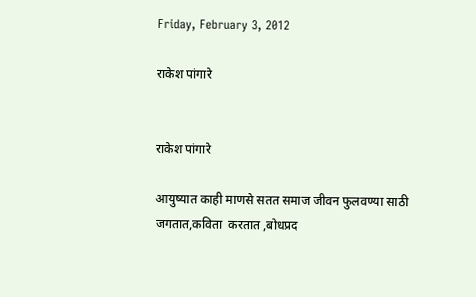Friday, February 3, 2012

राकेश पांगारे


राकेश पांगारे

आयुष्यात काही माणसे सतत समाज जीवन फुलवण्या साठी जगतात,कविता  करतात ,बोधप्रद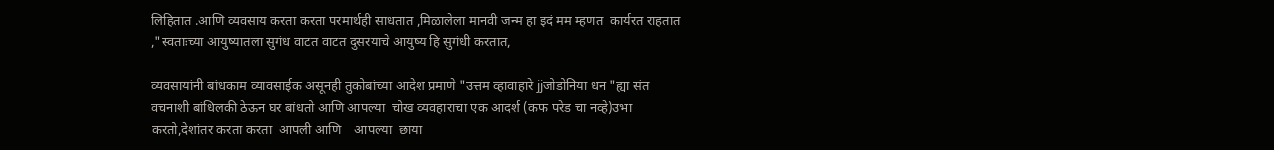लिहितात .आणि व्यवसाय करता करता परमार्थही साधतात ,मिळालेला मानवी जन्म हा इदं मम म्हणत  कार्यरत राहतात ,"स्वताःच्या आयुष्यातला सुगंध वाटत वाटत दुसरयाचे आयुष्य हि सुगंधी करतात,

व्यवसायांनी बांधकाम व्यावसाईक असूनही तुकोबांच्या आदेश प्रमाणे "उत्तम व्हावाहारे jjजोडोनिया धन "ह्या संत वचनाशी बांधिलकी ठेऊन घर बांधतो आणि आपल्या  चोख व्यवहाराचा एक आदर्श (कफ परेड चा नव्हे)उभा करतो,देशांतर करता करता  आपली आणि    आपल्या  छाया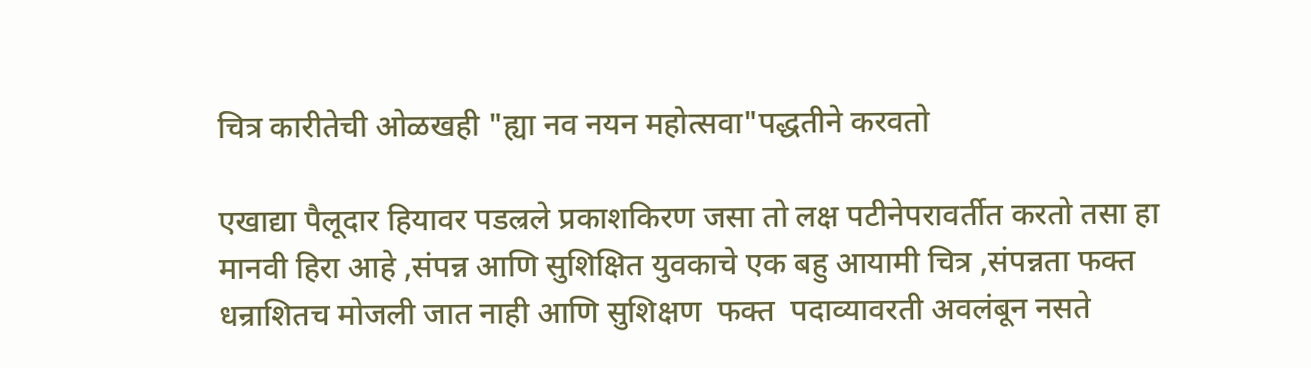चित्र कारीतेची ओळखही "ह्या नव नयन महोत्सवा"पद्धतीने करवतो

एखाद्या पैलूदार हियावर पडल्रले प्रकाशकिरण जसा तो लक्ष पटीनेपरावर्तीत करतो तसा हा मानवी हिरा आहे ,संपन्न आणि सुशिक्षित युवकाचे एक बहु आयामी चित्र ,संपन्नता फक्त धन्राशितच मोजली जात नाही आणि सुशिक्षण  फक्त  पदाव्यावरती अवलंबून नसते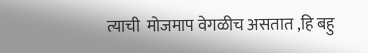त्याची  मोजमाप वेगळीच असतात ,हि बहु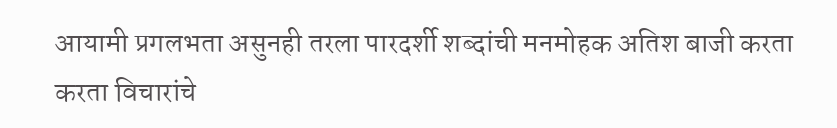आयामी प्रगलभता असुनही तरला पारदर्शी शब्दांची मनमोहक अतिश बाजी करता करता विचारांचे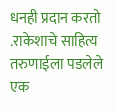धनही प्रदान करतो .राकेशाचे साहित्य तरुणाईला पडलेले एक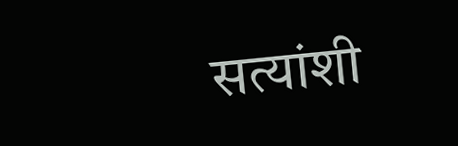सत्यांशी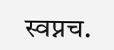स्वप्नच.